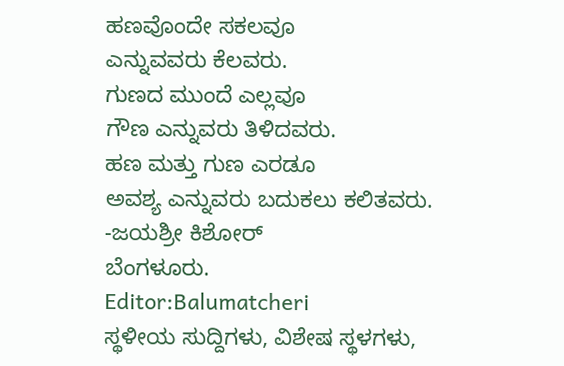ಹಣವೊಂದೇ ಸಕಲವೂ
ಎನ್ನುವವರು ಕೆಲವರು.
ಗುಣದ ಮುಂದೆ ಎಲ್ಲವೂ
ಗೌಣ ಎನ್ನುವರು ತಿಳಿದವರು.
ಹಣ ಮತ್ತು ಗುಣ ಎರಡೂ
ಅವಶ್ಯ ಎನ್ನುವರು ಬದುಕಲು ಕಲಿತವರು.
-ಜಯಶ್ರೀ ಕಿಶೋರ್
ಬೆಂಗಳೂರು.
Editor:Balumatcheri
ಸ್ಥಳೀಯ ಸುದ್ದಿಗಳು, ವಿಶೇಷ ಸ್ಥಳಗಳು,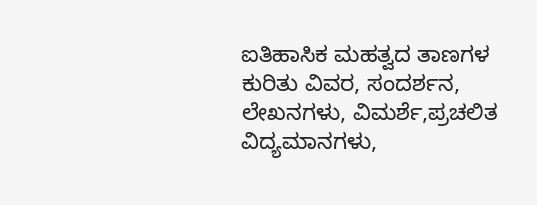ಐತಿಹಾಸಿಕ ಮಹತ್ವದ ತಾಣಗಳ ಕುರಿತು ವಿವರ, ಸಂದರ್ಶನ, ಲೇಖನಗಳು, ವಿಮರ್ಶೆ,ಪ್ರಚಲಿತ ವಿದ್ಯಮಾನಗಳು,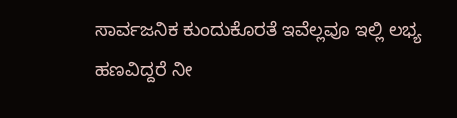ಸಾರ್ವಜನಿಕ ಕುಂದುಕೊರತೆ ಇವೆಲ್ಲವೂ ಇಲ್ಲಿ ಲಭ್ಯ
ಹಣವಿದ್ದರೆ ನೀ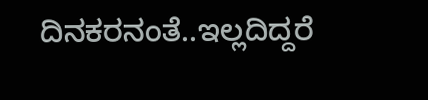ದಿನಕರನಂತೆ..ಇಲ್ಲದಿದ್ದರೆ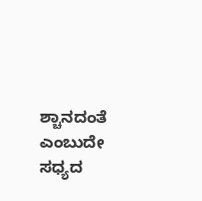ಶ್ಚಾನದಂತೆ ಎಂಬುದೇ ಸಧ್ಯದ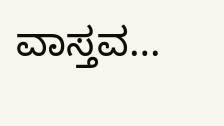ವಾಸ್ತವ…